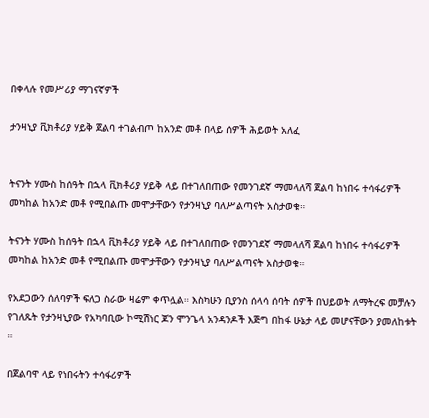በቀላሉ የመሥሪያ ማገናኛዎች

ታንዛኒያ ቪክቶሪያ ሃይቅ ጀልባ ተገልብጦ ከአንድ መቶ በላይ ሰዎች ሕይወት አለፈ


ትናንት ሃሙስ ከሰዓት በኋላ ቪክቶሪያ ሃይቅ ላይ በተገለበጠው የመንገደኛ ማመላለሻ ጀልባ ከነበሩ ተሳፋሪዎች መካከል ከአንድ መቶ የሚበልጡ መሞታቸውን የታንዛኒያ ባለሥልጣናት አስታወቁ።

ትናንት ሃሙስ ከሰዓት በኋላ ቪክቶሪያ ሃይቅ ላይ በተገለበጠው የመንገደኛ ማመላለሻ ጀልባ ከነበሩ ተሳፋሪዎች መካከል ከአንድ መቶ የሚበልጡ መሞታቸውን የታንዛኒያ ባለሥልጣናት አስታወቁ።

የአደጋውን ሰለባዎች ፍለጋ ስራው ዛሬም ቀጥሏል። እስካሁን ቢያንስ ሰላሳ ሰባት ሰዎች በህይወት ለማትረፍ መቻሉን የገለጹት የታንዛኒያው የአካባቢው ኮሚሽነር ጆን ሞንጌላ አንዳንዶች እጅግ በከፋ ሁኔታ ላይ መሆናቸውን ያመለከቱት ።

በጀልባዋ ላይ የነበሩትን ተሳፋሪዎች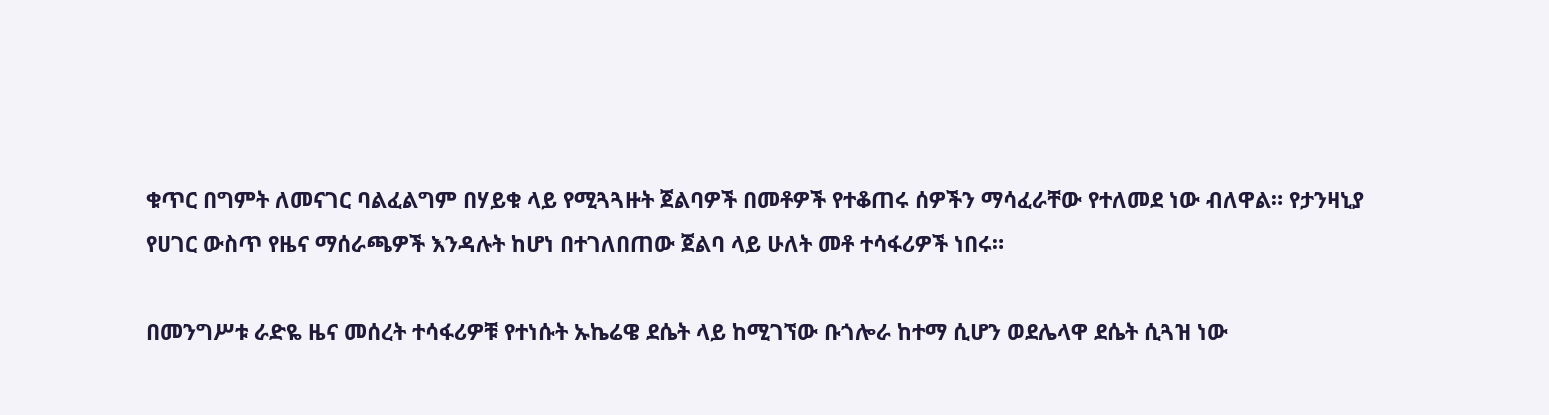ቁጥር በግምት ለመናገር ባልፈልግም በሃይቁ ላይ የሚጓጓዙት ጀልባዎች በመቶዎች የተቆጠሩ ሰዎችን ማሳፈራቸው የተለመደ ነው ብለዋል። የታንዛኒያ የሀገር ውስጥ የዜና ማሰራጫዎች እንዳሉት ከሆነ በተገለበጠው ጀልባ ላይ ሁለት መቶ ተሳፋሪዎች ነበሩ።

በመንግሥቱ ራድዬ ዜና መሰረት ተሳፋሪዎቹ የተነሱት ኡኬሬዌ ደሴት ላይ ከሚገኘው ቡጎሎራ ከተማ ሲሆን ወደሌላዋ ደሴት ሲጓዝ ነው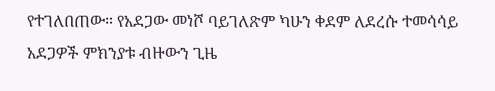የተገለበጠው። የአደጋው መነሾ ባይገለጽም ካሁን ቀደም ለደረሱ ተመሳሳይ አደጋዎች ምክንያቱ ብዙውን ጊዜ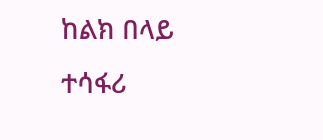ከልክ በላይ ተሳፋሪ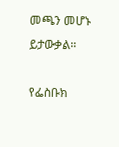መጫን መሆኑ ይታውቃል።

የፌስቡክ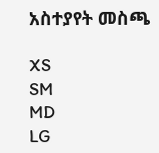አስተያየት መስጫ

XS
SM
MD
LG